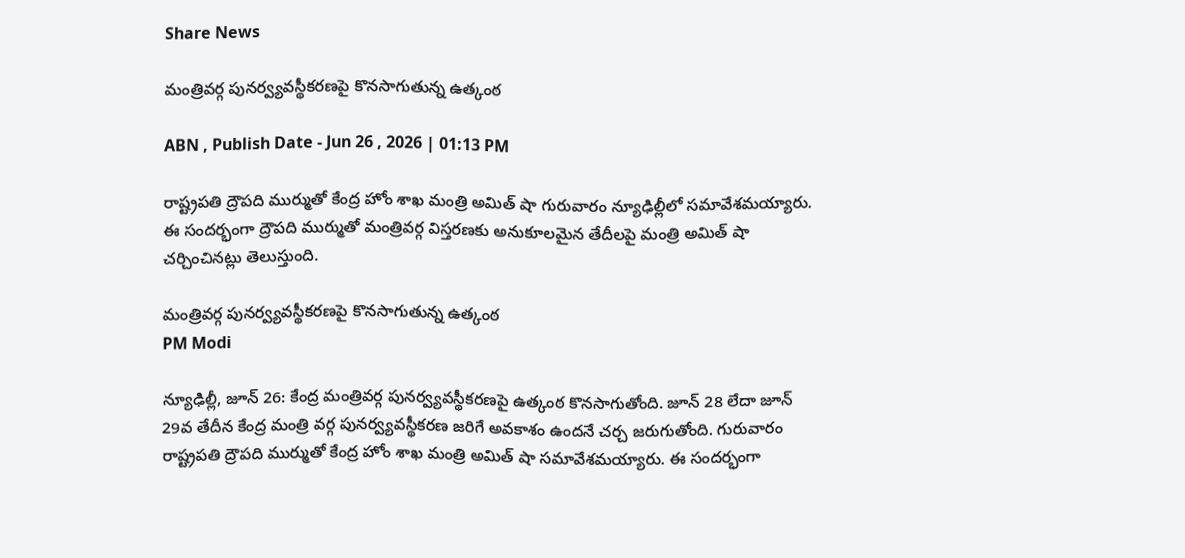Share News

మంత్రివర్గ పునర్వ్యవస్థీకరణపై కొనసాగుతున్న ఉత్కంఠ

ABN , Publish Date - Jun 26 , 2026 | 01:13 PM

రాష్ట్రపతి ద్రౌపది ముర్ముతో కేంద్ర హోం శాఖ మంత్రి అమిత్ షా గురువారం న్యూఢిల్లీలో సమావేశమయ్యారు. ఈ సందర్భంగా ద్రౌపది ముర్ముతో మంత్రివర్గ విస్తరణకు అనుకూలమైన తేదీలపై మంత్రి అమిత్ షా చర్చించినట్లు తెలుస్తుంది.

మంత్రివర్గ పునర్వ్యవస్థీకరణపై కొనసాగుతున్న ఉత్కంఠ
PM Modi

న్యూఢిల్లీ, జూన్ 26: కేంద్ర మంత్రివర్గ పునర్వ్యవస్థీకరణపై ఉత్కంఠ కొనసాగుతోంది. జూన్ 28 లేదా జూన్ 29వ తేదీన కేంద్ర మంత్రి వర్గ పునర్వ్యవస్థీకరణ జరిగే అవకాశం ఉందనే చర్చ జరుగుతోంది. గురువారం రాష్ట్రపతి ద్రౌపది ముర్ముతో కేంద్ర హోం శాఖ మంత్రి అమిత్ షా సమావేశమయ్యారు. ఈ సందర్భంగా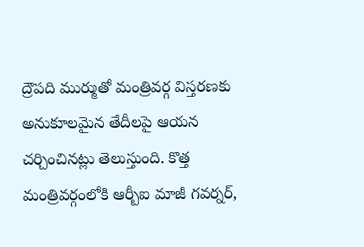ద్రౌపది ముర్ముతో మంత్రివర్గ విస్తరణకు అనుకూలమైన తేదీలపై ఆయన చర్చించినట్లు తెలుస్తుంది. కొత్త మంత్రివర్గంలోకి ఆర్బీఐ మాజీ గవర్నర్,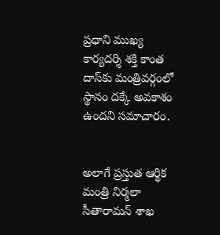ప్రధాని ముఖ్య కార్యదర్శి శక్తి కాంత దాస్‌కు మంత్రివర్గంలో స్థానం దక్కే అవకాశం ఉందని సమాచారం.


అలాగే ప్రస్తుత ఆర్థిక మంత్రి నిర్మలా సీతారామన్‌‌ శాఖ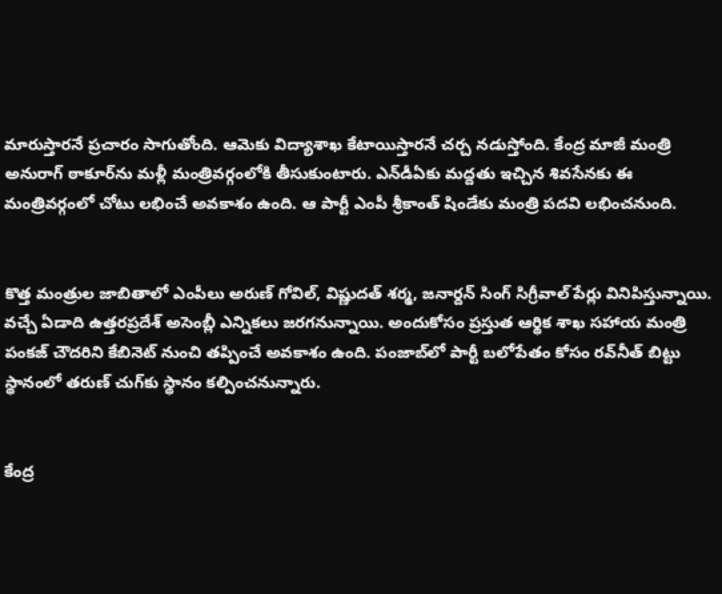మారుస్తారనే ప్రచారం సాగుతోంది. ఆమెకు విద్యాశాఖ కేటాయిస్తారనే చర్చ నడుస్తోంది. కేంద్ర మాజీ మంత్రి అనురాగ్ ఠాకూర్‌ను మళ్లీ మంత్రివర్గంలోకి తీసుకుంటారు. ఎన్‌డీఏకు మద్దతు ఇచ్చిన శివసేనకు ఈ మంత్రివర్గంలో చోటు లభించే అవకాశం ఉంది. ఆ పార్టీ ఎంపీ శ్రీకాంత్ షిండేకు మంత్రి పదవి లభించనుంది.


కొత్త మంత్రుల జాబితాలో ఎంపీలు అరుణ్ గోవిల్, విష్ణుదత్ శర్మ, జనార్దన్ సింగ్ సిగ్రీవాల్ పేర్లు వినిపిస్తున్నాయి. వచ్చే ఏడాది ఉత్తరప్రదేశ్ అసెంబ్లీ ఎన్నికలు జరగనున్నాయి. అందుకోసం ప్రస్తుత ఆర్థిక శాఖ సహాయ మంత్రి పంకజ్ చౌదరిని కేబినెట్‌ నుంచి తప్పించే అవకాశం ఉంది. పంజాబ్‌లో పార్టీ బలోపేతం కోసం రవ్‌నీత్ బిట్టు స్థానంలో తరుణ్ చుగ్‌కు స్థానం కల్పించనున్నారు.


కేంద్ర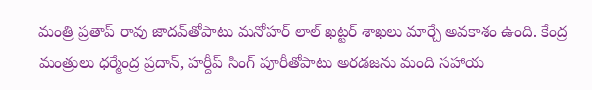మంత్రి ప్రతాప్‌ రావు జాదవ్‌తోపాటు మనోహర్ లాల్ ఖట్టర్ శాఖలు మార్చే అవకాశం ఉంది. కేంద్ర మంత్రులు ధర్మేంద్ర ప్రదాన్, హర్దీప్ సింగ్ పూరీతోపాటు అరడజను మంది సహాయ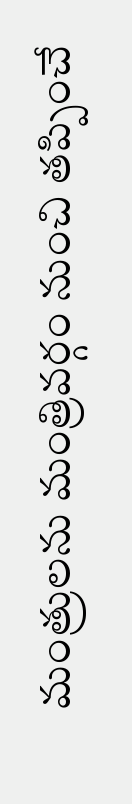మంత్రులను మంత్రివర్గం నుంచి తప్పించే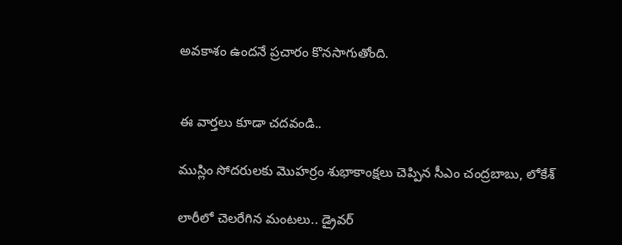అవకాశం ఉందనే ప్రచారం కొనసాగుతోంది.


ఈ వార్తలు కూడా చదవండి..

ముస్లిం సోదరులకు మొహర్రం శుభాకాంక్షలు చెప్పిన సీఎం చంద్రబాబు, లోకేశ్

లారీలో చెలరేగిన మంటలు.. డ్రైవర్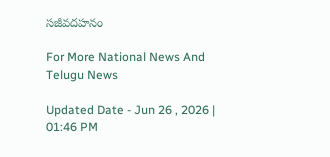సజీవదహనం

For More National News And Telugu News

Updated Date - Jun 26 , 2026 | 01:46 PM